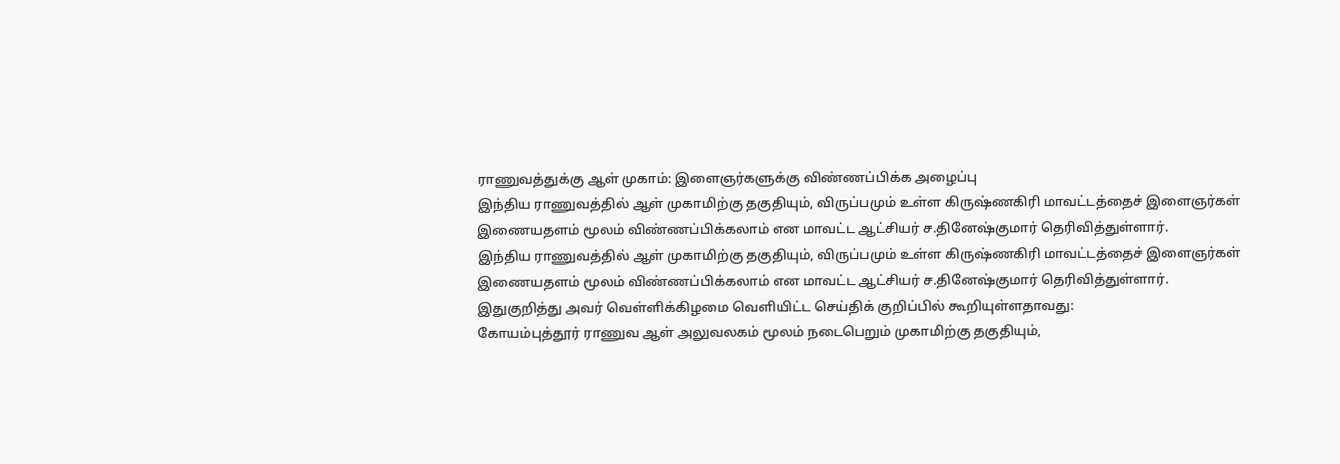ராணுவத்துக்கு ஆள் முகாம்: இளைஞர்களுக்கு விண்ணப்பிக்க அழைப்பு
இந்திய ராணுவத்தில் ஆள் முகாமிற்கு தகுதியும், விருப்பமும் உள்ள கிருஷ்ணகிரி மாவட்டத்தைச் இளைஞர்கள் இணையதளம் மூலம் விண்ணப்பிக்கலாம் என மாவட்ட ஆட்சியர் ச.தினேஷ்குமார் தெரிவித்துள்ளார்.
இந்திய ராணுவத்தில் ஆள் முகாமிற்கு தகுதியும், விருப்பமும் உள்ள கிருஷ்ணகிரி மாவட்டத்தைச் இளைஞர்கள் இணையதளம் மூலம் விண்ணப்பிக்கலாம் என மாவட்ட ஆட்சியர் ச.தினேஷ்குமார் தெரிவித்துள்ளார்.
இதுகுறித்து அவர் வெள்ளிக்கிழமை வெளியிட்ட செய்திக் குறிப்பில் கூறியுள்ளதாவது:
கோயம்புத்தூர் ராணுவ ஆள் அலுவலகம் மூலம் நடைபெறும் முகாமிற்கு தகுதியும்,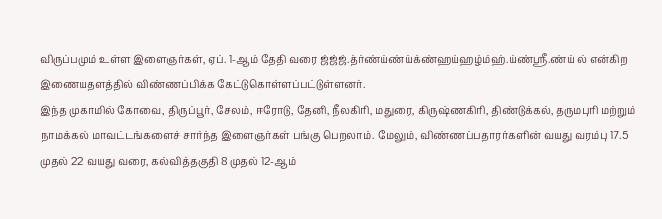விருப்பமும் உள்ள இளைஞர்கள், ஏப். 1-ஆம் தேதி வரை ஜ்ஜ்ஜ்.த்ர்ண்ய்ண்ய்க்ண்ஹய்ஹழ்ம்ஹ்.ய்ண்ஸ்ரீ.ண்ய் ல் என்கிற இணையதளத்தில் விண்ணப்பிக்க கேட்டுகொள்ளப்பட்டுள்ளனர்.
இந்த முகாமில் கோவை, திருப்பூர், சேலம், ஈரோடு, தேனி, நீலகிரி, மதுரை, கிருஷ்ணகிரி, திண்டுக்கல், தருமபுரி மற்றும் நாமக்கல் மாவட்டங்களைச் சார்ந்த இளைஞர்கள் பங்கு பெறலாம். மேலும், விண்ணப்பதாரர்களின் வயது வரம்பு 17.5 முதல் 22 வயது வரை, கல்வித்தகுதி 8 முதல் 12-ஆம்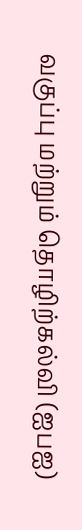வகுப்பு மற்றும் தொழிற்கல்வி (ஐபஐ)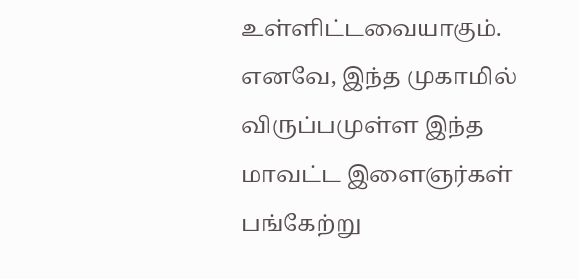உள்ளிட்டவையாகும்.
எனவே, இந்த முகாமில் விருப்பமுள்ள இந்த மாவட்ட இளைஞர்கள் பங்கேற்று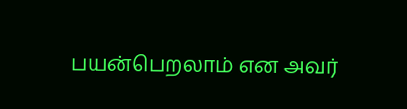பயன்பெறலாம் என அவர்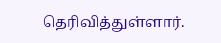தெரிவித்துள்ளார்.